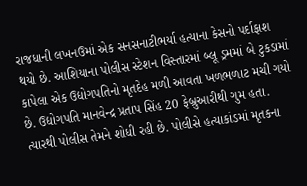રાજધાની લખનઉમાં એક સનસનાટીભર્યા હત્યાના કેસનો પર્દાફાશ થયો છે. આશિયાના પોલીસ સ્ટેશન વિસ્તારમાં બ્લૂ ડ્રમમાં બે ટુકડામાં કાપેલા એક ઉદ્યોગપતિનો મૃતદેહ મળી આવતા ખળભળાટ મચી ગયો છે. ઉદ્યોગપતિ માનવેન્દ્ર પ્રતાપ સિંહ 20 ફેબ્રુઆરીથી ગુમ હતા. ત્યારથી પોલીસ તેમને શોધી રહી છે. પોલીસે હત્યાકાંડમાં મૃતકના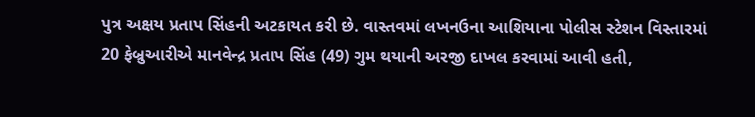પુત્ર અક્ષય પ્રતાપ સિંહની અટકાયત કરી છે. વાસ્તવમાં લખનઉના આશિયાના પોલીસ સ્ટેશન વિસ્તારમાં 20 ફેબ્રુઆરીએ માનવેન્દ્ર પ્રતાપ સિંહ (49) ગુમ થયાની અરજી દાખલ કરવામાં આવી હતી,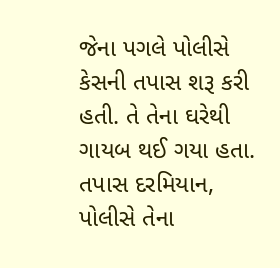જેના પગલે પોલીસે કેસની તપાસ શરૂ કરી હતી. તે તેના ઘરેથી ગાયબ થઈ ગયા હતા. તપાસ દરમિયાન, પોલીસે તેના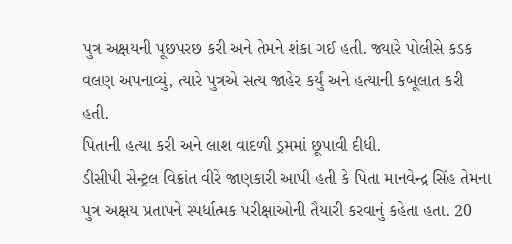પુત્ર અક્ષયની પૂછપરછ કરી અને તેમને શંકા ગઈ હતી. જ્યારે પોલીસે કડક વલણ અપનાવ્યું, ત્યારે પુત્રએ સત્ય જાહેર કર્યું અને હત્યાની કબૂલાત કરી હતી.
પિતાની હત્યા કરી અને લાશ વાદળી ડ્રમમાં છૂપાવી દીધી.
ડીસીપી સેન્ટ્રલ વિક્રાંત વીરે જાણકારી આપી હતી કે પિતા માનવેન્દ્ર સિંહ તેમના પુત્ર અક્ષય પ્રતાપને સ્પર્ધાત્મક પરીક્ષાઓની તૈયારી કરવાનું કહેતા હતા. 20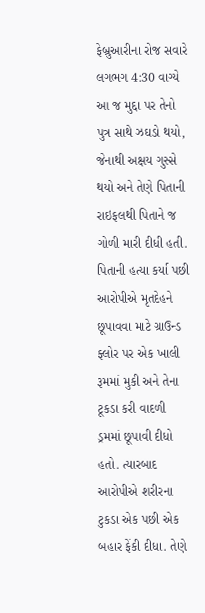ફેબ્રુઆરીના રોજ સવારે લગભગ 4:30 વાગ્યે આ જ મુદ્દા પર તેનો પુત્ર સાથે ઝઘડો થયો, જેનાથી અક્ષય ગુસ્સે થયો અને તેણે પિતાની રાઇફલથી પિતાને જ ગોળી મારી દીધી હતી. પિતાની હત્યા કર્યા પછી આરોપીએ મૃતદેહને છૂપાવવા માટે ગ્રાઉન્ડ ફ્લોર પર એક ખાલી રૂમમાં મુકી અને તેના ટૂકડા કરી વાદળી ડ્રમમાં છૂપાવી દીધો હતો. ત્યારબાદ આરોપીએ શરીરના ટુકડા એક પછી એક બહાર ફેંકી દીધા. તેણે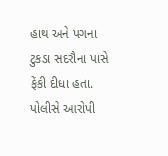હાથ અને પગના ટુકડા સદરૌના પાસે ફેંકી દીધા હતા.
પોલીસે આરોપી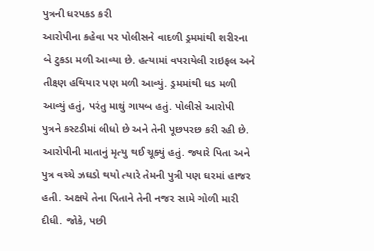પુત્રની ધરપકડ કરી
આરોપીના કહેવા પર પોલીસને વાદળી ડ્રમમાંથી શરીરના બે ટુકડા મળી આવ્યા છે. હત્યામાં વપરાયેલી રાઇફલ અને તીક્ષ્ણ હથિયાર પણ મળી આવ્યું. ડ્રમમાંથી ધડ મળી આવ્યું હતું, પરંતુ માથું ગાયબ હતું. પોલીસે આરોપી પુત્રને કસ્ટડીમાં લીધો છે અને તેની પૂછપરછ કરી રહી છે. આરોપીની માતાનું મૃત્યુ થઈ ચૂક્યું હતું. જ્યારે પિતા અને પુત્ર વચ્ચે ઝઘડો થયો ત્યારે તેમની પુત્રી પણ ઘરમાં હાજર હતી. અક્ષયે તેના પિતાને તેની નજર સામે ગોળી મારી દીધી. જોકે, પછી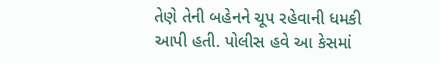તેણે તેની બહેનને ચૂપ રહેવાની ધમકી આપી હતી. પોલીસ હવે આ કેસમાં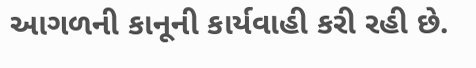આગળની કાનૂની કાર્યવાહી કરી રહી છે.